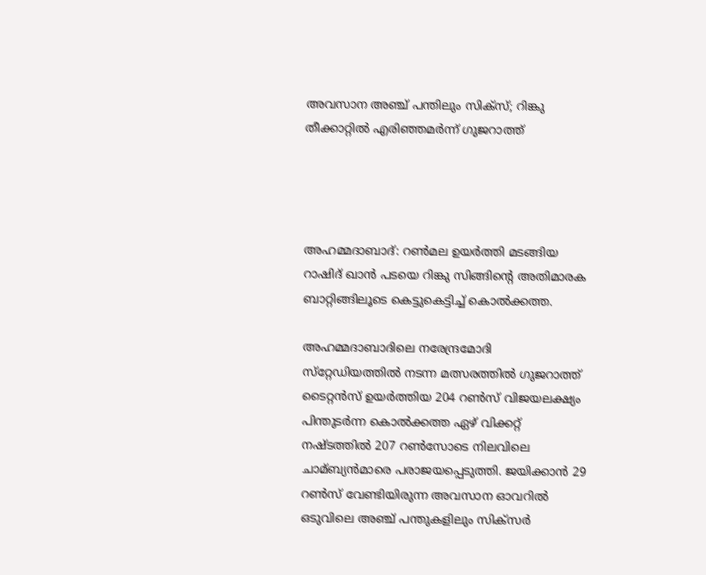അവസാന അഞ്ച് പന്തിലും സിക്‌സ്; റിങ്കു തീക്കാറ്റില്‍ എരിഞ്ഞമര്‍ന്ന് ഗുജറാത്ത്




അഹമ്മദാബാദ്: റണ്‍മല ഉയര്‍ത്തി മടങ്ങിയ റാഷിദ് ഖാന്‍ പടയെ റിങ്കു സിങ്ങിന്റെ അതിമാരക ബാറ്റിങ്ങിലൂടെ കെട്ടുകെട്ടിച്ച്‌ കൊല്‍ക്കത്ത.

അഹമ്മദാബാദിലെ നരേന്ദ്രമോദി സ്‌റ്റേഡിയത്തില്‍ നടന്ന മത്സരത്തില്‍ ഗുജറാത്ത് ടൈറ്റന്‍സ് ഉയര്‍ത്തിയ 204 റണ്‍സ് വിജയലക്ഷ്യം പിന്തുടര്‍ന്ന കൊല്‍ക്കത്ത ഏഴ് വിക്കറ്റ് നഷ്ടത്തില്‍ 207 റണ്‍സോടെ നിലവിലെ ചാമ്ബ്യന്‍മാരെ പരാജയപ്പെടുത്തി. ജയിക്കാന്‍ 29 റണ്‍സ് വേണ്ടിയിരുന്ന അവസാന ഓവറില്‍‍ ഒടുവിലെ അഞ്ച് പന്തുകളിലും സിക്‌സര്‍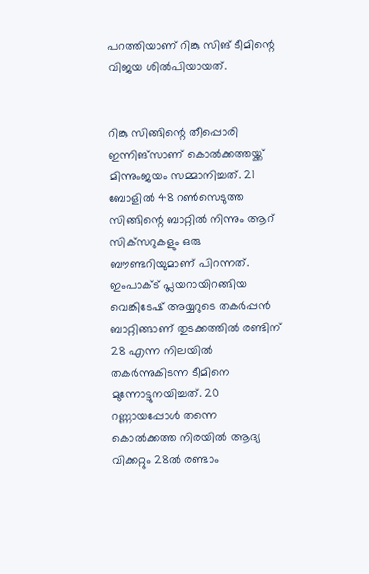പറത്തിയാണ് റിങ്കു സിങ് ടീമിന്റെ വിജയ ശില്‍പിയായത്.


റിങ്കു സിങ്ങിന്റെ തീപ്പൊരി ഇന്നിങ്‌സാണ് കൊല്‍ക്കത്തയ്ക്ക് മിന്നുംജയം സമ്മാനിച്ചത്. 21 ബോളില്‍ 48 റണ്‍സെടുത്ത സിങ്ങിന്റെ ബാറ്റില്‍ നിന്നും ആറ് സിക്‌സറുകളും ഒരു ബൗണ്ടറിയുമാണ് പിറന്നത്. ഇംപാക്‌ട് പ്ലയറായിറങ്ങിയ വെങ്കിടേഷ് അയ്യറുടെ തകര്‍പ്പന്‍ ബാറ്റിങ്ങാണ് തുടക്കത്തില്‍ രണ്ടിന് 28 എന്ന നിലയില്‍ തകര്‍ന്നുകിടന്ന ടീമിനെ മുന്നോട്ടുനയിച്ചത്. 20 റണ്ണായപ്പോള്‍ തന്നെ കൊല്‍ക്കത്ത നിരയില്‍ ആദ്യ വിക്കറ്റും 28ല്‍ രണ്ടാം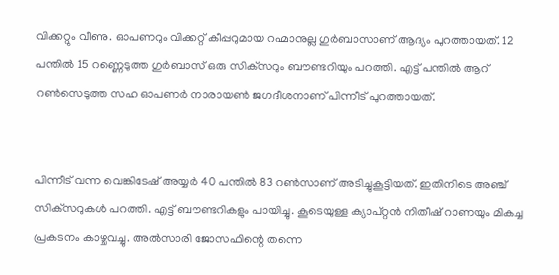വിക്കറ്റും വീണു. ഓപണറും വിക്കറ്റ് കീപ്പറുമായ റഹ്മാനുല്ല ഗുര്‍ബാസാണ് ആദ്യം പുറത്തായത്. 12 പന്തില്‍ 15 റണ്ണെടുത്ത ഗുര്‍ബാസ് ഒരു സിക്‌സറും ബൗണ്ടറിയും പറത്തി. എട്ട് പന്തില്‍ ആറ് റണ്‍സെടുത്ത സഹ ഓപണര്‍ നാരായണ്‍ ജഗദീശനാണ് പിന്നീട് പുറത്തായത്.


പിന്നീട് വന്ന വെങ്കിടേഷ് അയ്യര്‍ 40 പന്തില്‍ 83 റണ്‍സാണ് അടിച്ചുകൂട്ടിയത്. ഇതിനിടെ അഞ്ച് സിക്‌സറുകള്‍ പറത്തി. എട്ട് ബൗണ്ടറികളും പായിച്ചു. കൂടെയുള്ള ക്യാപ്റ്റന്‍ നിതീഷ് റാണയും മികച്ച പ്രകടനം കാഴ്ചവച്ചു. അല്‍സാരി ജോസഫിന്റെ തന്നെ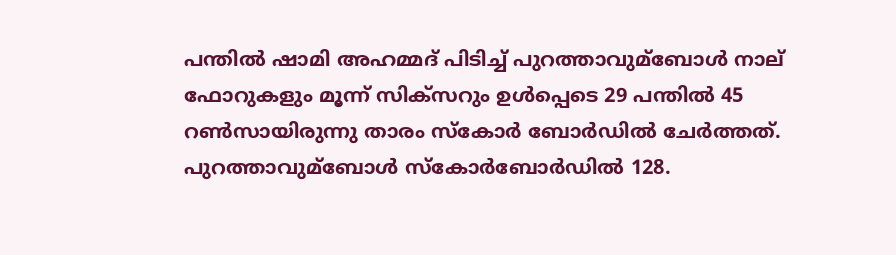പന്തില്‍ ഷാമി അഹമ്മദ് പിടിച്ച്‌ പുറത്താവുമ്ബോള്‍ നാല് ഫോറുകളും മൂന്ന് സിക്‌സറും ഉള്‍പ്പെടെ 29 പന്തില്‍ 45 റണ്‍സായിരുന്നു താരം സ്‌കോര്‍ ബോര്‍ഡില്‍ ചേര്‍ത്തത്. പുറത്താവുമ്ബോള്‍ സ്‌കോര്‍ബോര്‍ഡില്‍ 128.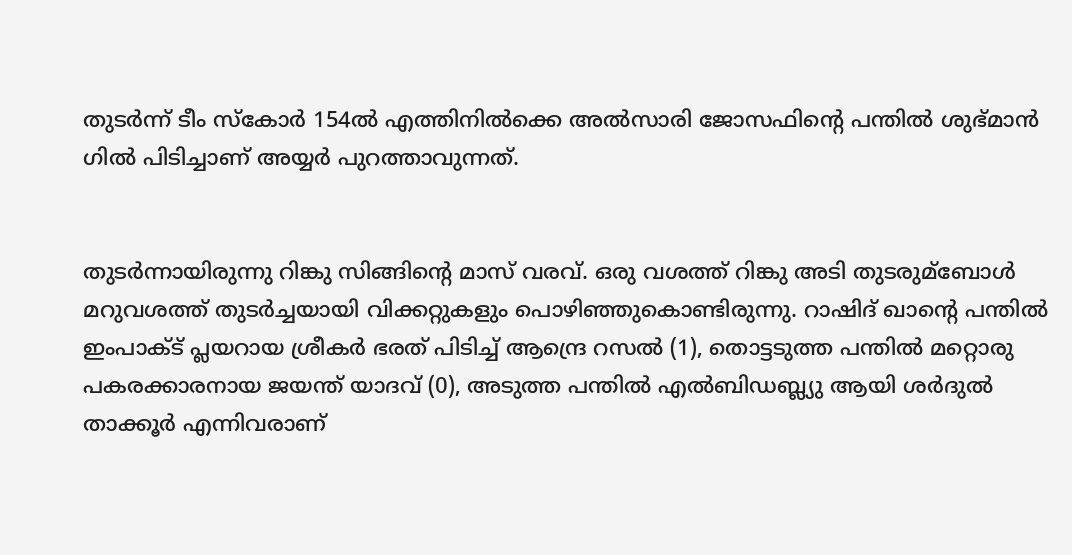തുടര്‍ന്ന് ടീം സ്‌കോര്‍ 154ല്‍ എത്തിനില്‍ക്കെ അല്‍സാരി ജോസഫിന്റെ പന്തില്‍ ശുഭ്മാന്‍ ഗില്‍ പിടിച്ചാണ് അയ്യര്‍ പുറത്താവുന്നത്.


തുടര്‍ന്നായിരുന്നു റിങ്കു സിങ്ങിന്റെ മാസ് വരവ്. ഒരു വശത്ത് റിങ്കു അടി തുടരുമ്ബോള്‍ മറുവശത്ത് തുടര്‍ച്ചയായി വിക്കറ്റുകളും പൊഴിഞ്ഞുകൊണ്ടിരുന്നു. റാഷിദ് ഖാന്റെ പന്തില്‍ ഇംപാക്‌ട് പ്ലയറായ ശ്രീകര്‍ ഭരത് പിടിച്ച്‌ ആന്ദ്രെ റസല്‍ (1), തൊട്ടടുത്ത പന്തില്‍ മറ്റൊരു പകരക്കാരനായ ജയന്ത് യാദവ് (0), അടുത്ത പന്തില്‍ എല്‍ബിഡബ്ല്യു ആയി ശര്‍ദുല്‍ താക്കൂര്‍ എന്നിവരാണ്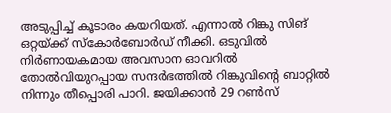അടുപ്പിച്ച്‌ കൂടാരം കയറിയത്. എന്നാല്‍ റിങ്കു സിങ് ഒറ്റയ്ക്ക് സ്‌കോര്‍ബോര്‍ഡ് നീക്കി. ഒടുവില്‍ നിര്‍ണായകമായ അവസാന ഓവറില്‍ തോല്‍വിയുറപ്പായ സന്ദര്‍ഭത്തില്‍ റിങ്കുവിന്റെ ബാറ്റില്‍ നിന്നും തീപ്പൊരി പാറി. ജയിക്കാന്‍ 29 റണ്‍സ്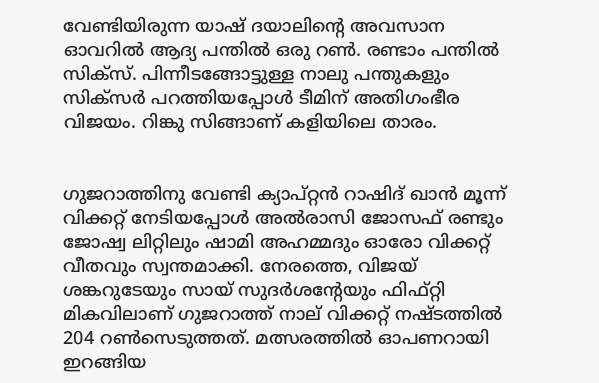വേണ്ടിയിരുന്ന യാഷ് ദയാലിന്റെ അവസാന ഓവറില്‍ ആദ്യ പന്തില്‍ ഒരു റണ്‍. രണ്ടാം പന്തില്‍ സിക്‌സ്. പിന്നീടങ്ങോട്ടുള്ള നാലു പന്തുകളും സിക്‌സര്‍ പറത്തിയപ്പോള്‍ ടീമിന് അതിഗംഭീര വിജയം. റിങ്കു സിങ്ങാണ് കളിയിലെ താരം.


ഗുജറാത്തിനു വേണ്ടി ക്യാപ്റ്റന്‍ റാഷിദ് ഖാന്‍ മൂന്ന് വിക്കറ്റ് നേടിയപ്പോള്‍ അല്‍രാസി ജോസഫ് രണ്ടും ജോഷ്വ ലിറ്റിലും ഷാമി അഹമ്മദും ഓരോ വിക്കറ്റ് വീതവും സ്വന്തമാക്കി. നേരത്തെ, വിജയ് ശങ്കറുടേയും സായ് സുദര്‍ശന്റേയും ഫിഫ്റ്റി മികവിലാണ് ഗുജറാത്ത് നാല് വിക്കറ്റ് നഷ്ടത്തില്‍ 204 റണ്‍സെടുത്തത്. മത്സരത്തില്‍ ഓപണറായി ഇറങ്ങിയ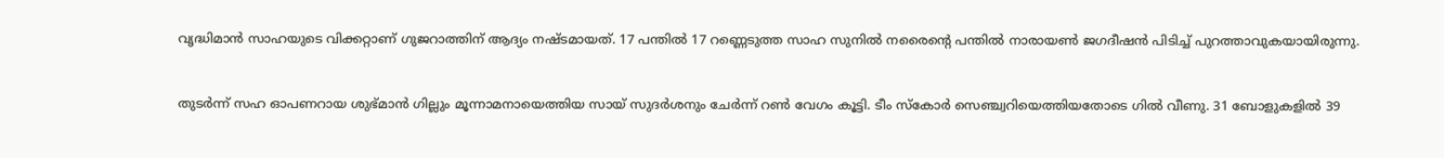വൃദ്ധിമാന്‍ സാഹയുടെ വിക്കറ്റാണ് ഗുജറാത്തിന് ആദ്യം നഷ്ടമായത്. 17 പന്തില്‍ 17 റണ്ണെടുത്ത സാഹ സുനില്‍ നരൈന്റെ പന്തില്‍ നാരായണ്‍ ജഗദീഷന്‍ പിടിച്ച്‌ പുറത്താവുകയായിരുന്നു.


തുടര്‍ന്ന് സഹ ഓപണറായ ശുഭ്മാന്‍ ഗില്ലും മൂന്നാമനായെത്തിയ സായ് സുദര്‍ശനും ചേര്‍ന്ന് റണ്‍ വേഗം കൂട്ടി. ടീം സ്‌കോര്‍ സെഞ്ച്വറിയെത്തിയതോടെ ഗില്‍ വീണു. 31 ബോളുകളില്‍ 39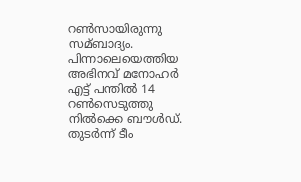റണ്‍സായിരുന്നു സമ്ബാദ്യം. പിന്നാലെയെത്തിയ അഭിനവ് മനോഹര്‍ എട്ട് പന്തില്‍ 14 റണ്‍സെടുത്തു നില്‍ക്കെ ബൗള്‍ഡ്. തുടര്‍ന്ന് ടീം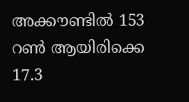അക്കൗണ്ടില്‍ 153 റണ്‍ ആയിരിക്കെ 17.3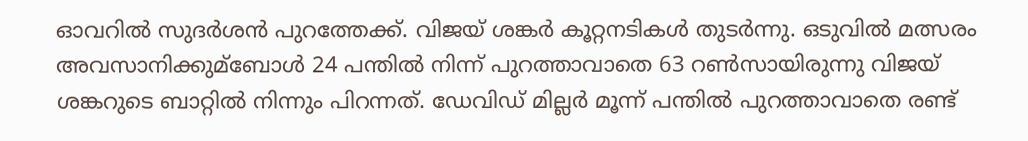ഓവറില്‍ സുദര്‍ശന്‍ പുറത്തേക്ക്. വിജയ് ശങ്കര്‍ കൂറ്റനടികള്‍ തുടര്‍ന്നു. ഒടുവില്‍ മത്സരം അവസാനിക്കുമ്ബോള്‍ 24 പന്തില്‍ നിന്ന് പുറത്താവാതെ 63 റണ്‍സായിരുന്നു വിജയ് ശങ്കറുടെ ബാറ്റില്‍ നിന്നും പിറന്നത്. ഡേവിഡ് മില്ലര്‍ മൂന്ന് പന്തില്‍ പുറത്താവാതെ രണ്ട്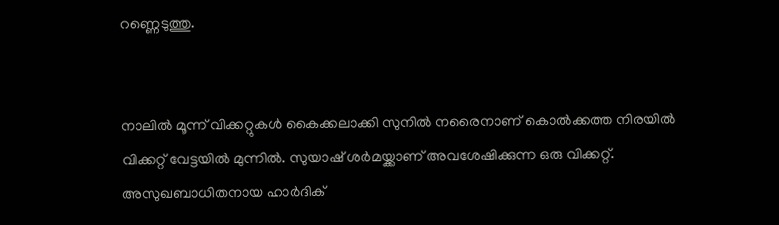റണ്ണെടുത്തു.


നാലില്‍ മൂന്ന് വിക്കറ്റുകള്‍ കൈക്കലാക്കി സുനില്‍ നരൈനാണ് കൊല്‍ക്കത്ത നിരയില്‍ വിക്കറ്റ് വേട്ടയില്‍ മുന്നില്‍. സുയാഷ് ശര്‍മയ്ക്കാണ് അവശേഷിക്കുന്ന ഒരു വിക്കറ്റ്. അസുഖബാധിതനായ ഹാര്‍ദിക്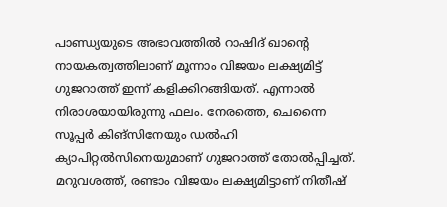പാണ്ഡ്യയുടെ അഭാവത്തില്‍ റാഷിദ് ഖാന്റെ നായകത്വത്തിലാണ് മൂന്നാം വിജയം ലക്ഷ്യമിട്ട് ഗുജറാത്ത് ഇന്ന് കളിക്കിറങ്ങിയത്. എന്നാല്‍ നിരാശയായിരുന്നു ഫലം. നേരത്തെ, ചെന്നൈ സൂപ്പര്‍ കിങ്‌സിനേയും ഡല്‍ഹി ക്യാപിറ്റല്‍സിനെയുമാണ് ഗുജറാത്ത് തോല്‍പ്പിച്ചത്. മറുവശത്ത്, രണ്ടാം വിജയം ലക്ഷ്യമിട്ടാണ് നിതീഷ്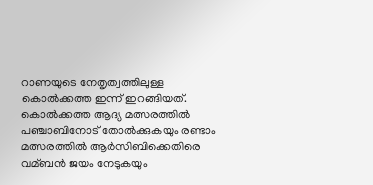റാണയുടെ നേതൃത്വത്തിലുള്ള കൊല്‍ക്കത്ത ഇന്ന് ഇറങ്ങിയത്. കൊല്‍ക്കത്ത ആദ്യ മത്സരത്തില്‍ പഞ്ചാബിനോട് തോല്‍ക്കുകയും രണ്ടാം മത്സരത്തില്‍ ആര്‍സിബിക്കെതിരെ വമ്ബന്‍ ജയം നേടുകയും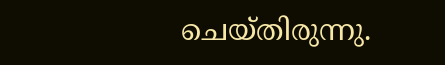ചെയ്തിരുന്നു.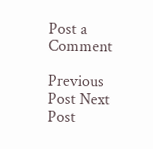Post a Comment

Previous Post Next Post